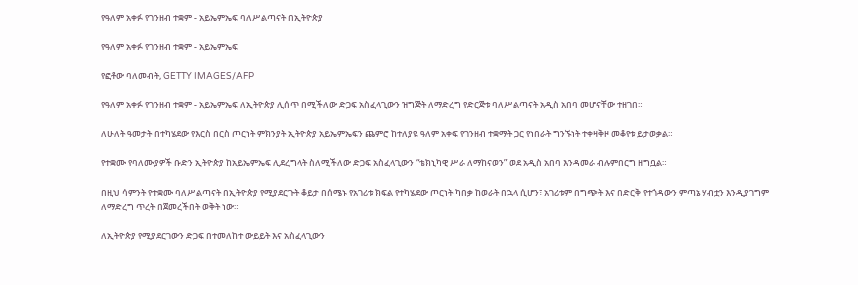የዓለም አቀፉ የገንዘብ ተቋም - አይኤምኤፍ ባለሥልጣናት በኢትዮጵያ

የዓለም አቀፉ የገንዘብ ተቋም - አይኤምኤፍ

የፎቶው ባለመብት, GETTY IMAGES/AFP

የዓለም አቀፉ የገንዘብ ተቋም - አይኤምኤፍ ለኢትዮጵያ ሊሰጥ በሚችለው ድጋፍ አስፈላጊውን ዝግጅት ለማድረግ የድርጅቱ ባለሥልጣናት አዲስ አበባ መሆናቸው ተዘገበ።

ለሁለት ዓመታት በተካሄደው የእርስ በርስ ጦርነት ምክንያት ኢትዮጵያ አይኤምኤፍን ጨምሮ ከተለያዩ ዓለም አቀፍ የገንዘብ ተቋማት ጋር የነበራት ግንኙነት ተቀዛቅዞ መቆየቱ ይታወቃል።

የተቋሙ የባለሙያዎች ቡድን ኢትዮጵያ ከአይኤምኤፍ ሊደረግላት ስለሚችለው ድጋፍ አስፈላጊውን “ቴክኒካዊ ሥራ ለማከናወን” ወደ አዲስ አበባ እንዳመራ ብሉምበርግ ዘግቧል።

በዚህ ሳምንት የተቋሙ ባለሥልጣናት በኢትዮጵያ የሚያደርጉት ቆይታ በሰሜኑ የአገሪቱ ክፍል የተካሄደው ጦርነት ካበቃ ከወራት በኋላ ሲሆን፣ አገሪቱም በግጭት እና በድርቅ የተጎዳውን ምጣኔ ሃብቷን እንዲያገግም ለማድረግ ጥረት በጀመረችበት ወቅት ነው።

ለኢትዮጵያ የሚያደርገውን ድጋፍ በተመለከተ ውይይት እና አስፈላጊውን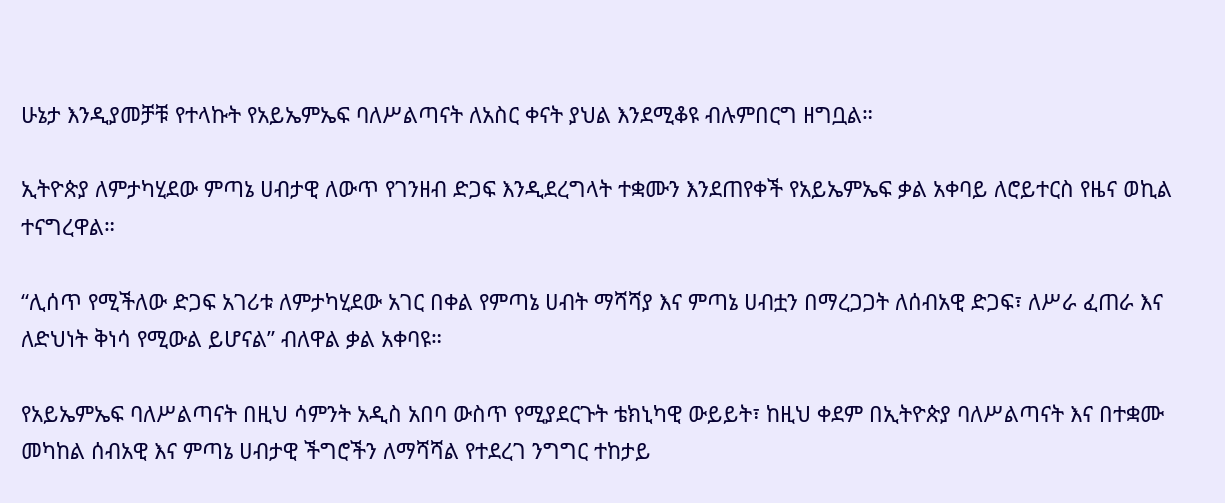ሁኔታ እንዲያመቻቹ የተላኩት የአይኤምኤፍ ባለሥልጣናት ለአስር ቀናት ያህል እንደሚቆዩ ብሉምበርግ ዘግቧል።

ኢትዮጵያ ለምታካሂደው ምጣኔ ሀብታዊ ለውጥ የገንዘብ ድጋፍ እንዲደረግላት ተቋሙን እንደጠየቀች የአይኤምኤፍ ቃል አቀባይ ለሮይተርስ የዜና ወኪል ተናግረዋል።

“ሊሰጥ የሚችለው ድጋፍ አገሪቱ ለምታካሂደው አገር በቀል የምጣኔ ሀብት ማሻሻያ እና ምጣኔ ሀብቷን በማረጋጋት ለሰብአዊ ድጋፍ፣ ለሥራ ፈጠራ እና ለድህነት ቅነሳ የሚውል ይሆናል” ብለዋል ቃል አቀባዩ።

የአይኤምኤፍ ባለሥልጣናት በዚህ ሳምንት አዲስ አበባ ውስጥ የሚያደርጉት ቴክኒካዊ ውይይት፣ ከዚህ ቀደም በኢትዮጵያ ባለሥልጣናት እና በተቋሙ መካከል ሰብአዊ እና ምጣኔ ሀብታዊ ችግሮችን ለማሻሻል የተደረገ ንግግር ተከታይ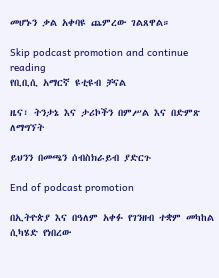መሆኑን ቃል አቀባዩ ጨምረው ገልጸዋል።

Skip podcast promotion and continue reading
የቢቢሲ አማርኛ ዩቲዩብ ቻናል

ዜና፣ ትንታኔ እና ታሪኮችን በምሥል እና በድምጽ ለማግኘት

ይህንን በመጫን ሰብስክራይብ ያድርጉ

End of podcast promotion

በኢትዮጵያ እና በዓለም አቀፉ የገንዘብ ተቋም መካከል ሲካሄድ የነበረው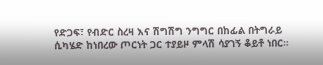የድጋፍ፣ የብድር ስረዛ እና ሽግሽግ ንግግር በከፊል በትግራይ ሲካሄድ ከነበረው ጦርነት ጋር ተያይዞ ምላሽ ሳያገኝ ቆይቶ ነበር።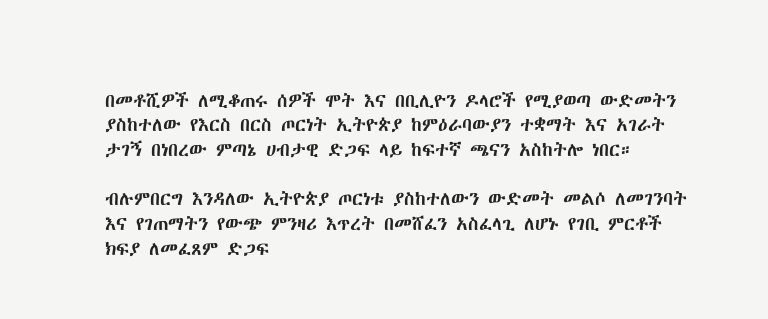በመቶሺዎች ለሚቆጠሩ ሰዎች ሞት እና በቢሊዮን ዶላሮች የሚያወጣ ውድመትን ያስከተለው የእርስ በርስ ጦርነት ኢትዮጵያ ከምዕራባውያን ተቋማት እና አገራት ታገኝ በነበረው ምጣኔ ሀብታዊ ድጋፍ ላይ ከፍተኛ ጫናን አስከትሎ ነበር።

ብሉምበርግ እንዳለው ኢትዮጵያ ጦርነቱ ያስከተለውን ውድመት መልሶ ለመገንባት እና የገጠማትን የውጭ ምንዛሪ እጥረት በመሸፈን አስፈላጊ ለሆኑ የገቢ ምርቶች ክፍያ ለመፈጸም ድጋፍ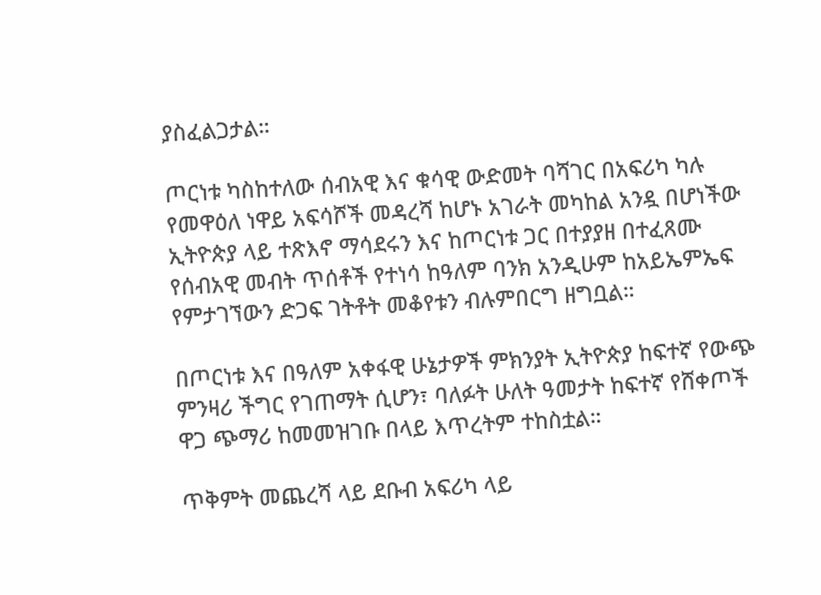ያስፈልጋታል።

ጦርነቱ ካስከተለው ሰብአዊ እና ቁሳዊ ውድመት ባሻገር በአፍሪካ ካሉ የመዋዕለ ነዋይ አፍሳሾች መዳረሻ ከሆኑ አገራት መካከል አንዷ በሆነችው ኢትዮጵያ ላይ ተጽእኖ ማሳደሩን እና ከጦርነቱ ጋር በተያያዘ በተፈጸሙ የሰብአዊ መብት ጥሰቶች የተነሳ ከዓለም ባንክ አንዲሁም ከአይኤምኤፍ የምታገኘውን ድጋፍ ገትቶት መቆየቱን ብሉምበርግ ዘግቧል።

በጦርነቱ እና በዓለም አቀፋዊ ሁኔታዎች ምክንያት ኢትዮጵያ ከፍተኛ የውጭ ምንዛሪ ችግር የገጠማት ሲሆን፣ ባለፉት ሁለት ዓመታት ከፍተኛ የሸቀጦች ዋጋ ጭማሪ ከመመዝገቡ በላይ እጥረትም ተከስቷል።

ጥቅምት መጨረሻ ላይ ደቡብ አፍሪካ ላይ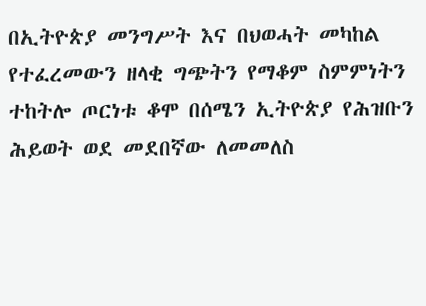በኢትዮጵያ መንግሥት እና በህወሓት መካከል የተፈረመውን ዘላቂ ግጭትን የማቆም ስምምነትን ተከትሎ ጦርነቱ ቆሞ በሰሜን ኢትዮጵያ የሕዝቡን ሕይወት ወደ መደበኛው ለመመለስ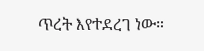ጥረት እየተደረገ ነው።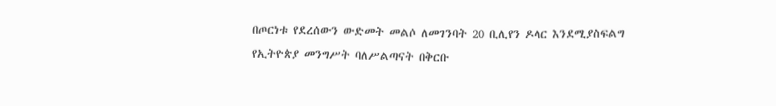በጦርነቱ የደረሰውን ውድመት መልሶ ለመገንባት 20 ቢሊየን ዶላር እንደሚያስፍልግ የኢትዮጵያ መንግሥት ባለሥልጣናት በቅርቡ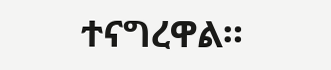ተናግረዋል።